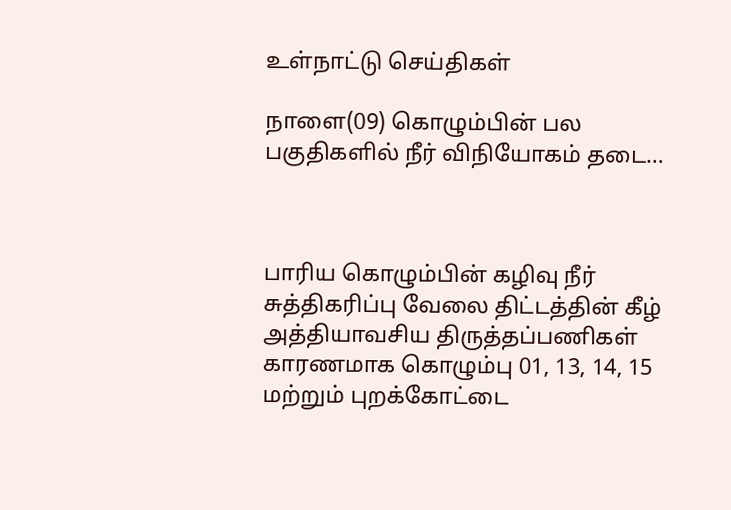உள்நாட்டு செய்திகள்

நாளை(09) கொழும்பின் பல பகுதிகளில் நீர் விநியோகம் தடை…



பாரிய கொழும்பின் கழிவு நீர் சுத்திகரிப்பு வேலை திட்டத்தின் கீழ் அத்தியாவசிய திருத்தப்பணிகள் காரணமாக கொழும்பு 01, 13, 14, 15 மற்றும் புறக்கோட்டை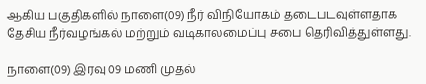ஆகிய பகுதிகளில் நாளை(09) நீர் விநியோகம் தடைபடவுள்ளதாக தேசிய நீர்வழங்கல் மற்றும் வடிகாலமைப்பு சபை தெரிவித்துள்ளது.

நாளை(09) இரவு 09 மணி முதல்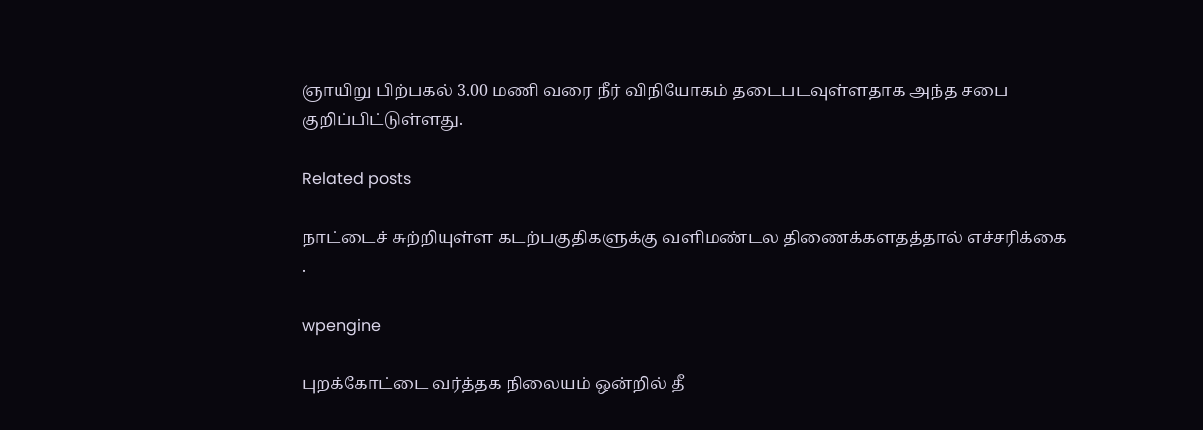ஞாயிறு பிற்பகல் 3.00 மணி வரை நீர் விநியோகம் தடைபடவுள்ளதாக அந்த சபை குறிப்பிட்டுள்ளது.

Related posts

நாட்டைச் சுற்றியுள்ள கடற்பகுதிகளுக்கு வளிமண்டல திணைக்களதத்தால் எச்சரிக்கை .

wpengine

புறக்கோட்டை வர்த்தக நிலையம் ஒன்றில் தீ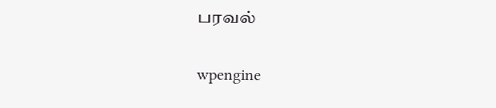பரவல்

wpengine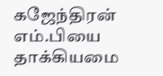கஜேந்திரன் எம்.பியை தாக்கியமை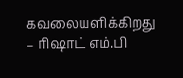கவலையளிக்கிறது – ரிஷாட் எம்.பி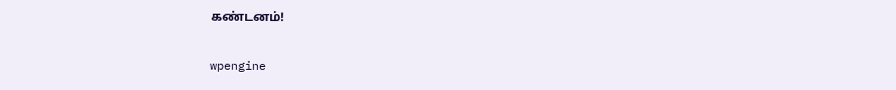கண்டனம்!

wpengine